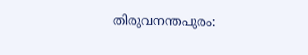തിരുവനന്തപുരം: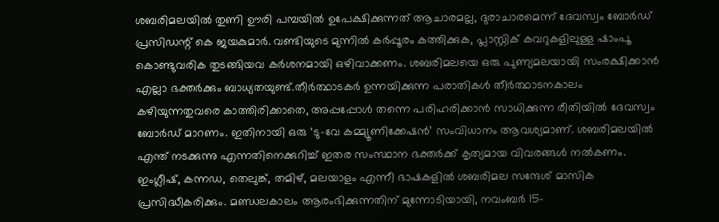ശബരിമലയിൽ തുണി ഊരി പമ്പയിൽ ഉപേക്ഷിക്കുന്നത് ആചാരമല്ല, ദുരാചാരമെന്ന് ദേവസ്വം ബോർഡ് പ്രസിഡന്റ് കെ ജയകുമാർ. വണ്ടിയുടെ മുന്നിൽ കർപ്പൂരം കത്തിക്കുക, പ്ലാസ്റ്റിക് കവറുകളിലുള്ള ഷാംപൂ കൊണ്ടുവരിക തുടങ്ങിയവ കർശനമായി ഒഴിവാക്കണം. ശബരിമലയെ ഒരു പുണ്യമലയായി സംരക്ഷിക്കാൻ എല്ലാ ഭക്തർക്കും ബാധ്യതയുണ്ട്.തീർത്ഥാടകർ ഉന്നയിക്കുന്ന പരാതികൾ തീർത്ഥാടനകാലം കഴിയുന്നതുവരെ കാത്തിരിക്കാതെ, അപ്പപ്പോൾ തന്നെ പരിഹരിക്കാൻ സാധിക്കുന്ന രീതിയിൽ ദേവസ്വം ബോർഡ് മാറണം. ഇതിനായി ഒരു ‘ടു-വേ കമ്മ്യൂണിക്കേഷൻ’ സംവിധാനം ആവശ്യമാണ്. ശബരിമലയിൽ എന്ത് നടക്കുന്നു എന്നതിനെക്കുറിച്ച് ഇതര സംസ്ഥാന ഭക്തർക്ക് കൃത്യമായ വിവരങ്ങൾ നൽകണം.
ഇംഗ്ലീഷ്, കന്നഡ, തെലുങ്ക്, തമിഴ്, മലയാളം എന്നീ ഭാഷകളിൽ ശബരിമല സന്ദേശ് മാസിക പ്രസിദ്ധീകരിക്കും. മണ്ഡലകാലം ആരംഭിക്കുന്നതിന് മുന്നോടിയായി, നവംബർ 15-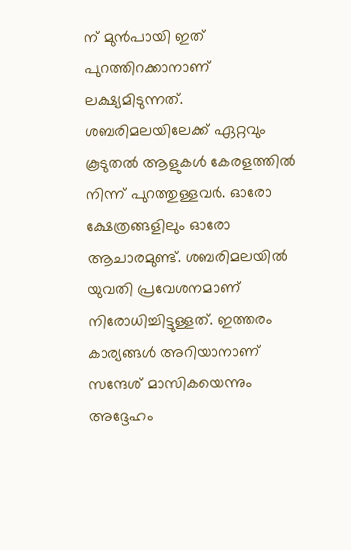ന് മുൻപായി ഇത് പുറത്തിറക്കാനാണ് ലക്ഷ്യമിടുന്നത്. ശബരിമലയിലേക്ക് ഏറ്റവും കൂടുതൽ ആളുകൾ കേരളത്തിൽ നിന്ന് പുറത്തുള്ളവർ. ഓരോ ക്ഷേത്രങ്ങളിലും ഓരോ ആചാരമുണ്ട്. ശബരിമലയിൽ യുവതി പ്രവേശനമാണ് നിരോധിച്ചിട്ടുള്ളത്. ഇത്തരം കാര്യങ്ങൾ അറിയാനാണ് സന്ദേശ് മാസികയെന്നും അദ്ദേഹം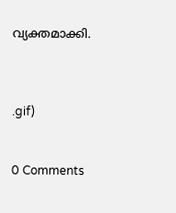വ്യക്തമാക്കി.



.gif)


0 Comments